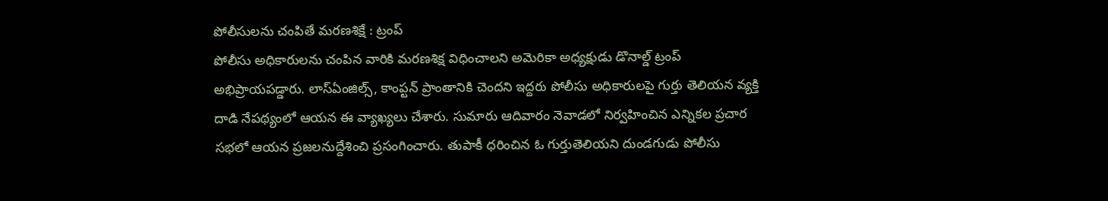పోలీసులను చంపితే మరణశిక్షే : ట్రంప్
పోలీసు అధికారులను చంపిన వారికి మరణశిక్ష విధించాలని అమెరికా అధ్యక్షుడు డొనాల్డ్ ట్రంప్ అభిప్రాయపడ్డారు. లాస్ఏంజిల్స్, కాంప్టన్ ప్రాంతానికి చెందని ఇద్దరు పోలీసు అధికారులపై గుర్తు తెలియన వ్యక్తి దాడి నేపథ్యంలో ఆయన ఈ వ్యాఖ్యలు చేశారు. సుమారు ఆదివారం నెవాడలో నిర్వహించిన ఎన్నికల ప్రచార సభలో ఆయన ప్రజలనుద్దేశించి ప్రసంగించారు. తుపాకీ ధరించిన ఓ గుర్తుతెలియని దుండగుడు పోలీసు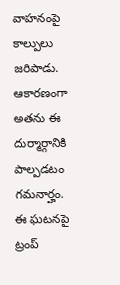వాహనంపై కాల్పులు జరిపాడు. ఆకారణంగా అతను ఈ దుర్మార్గానికి పాల్పడటం గమనార్హం. ఈ ఘటనపై ట్రంప్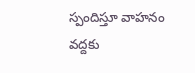స్పందిస్తూ వాహనం వద్దకు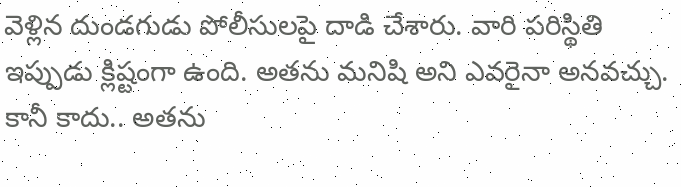వెళ్లిన దుండగుడు పోలీసులపై దాడి చేశారు. వారి పరిస్థితి ఇప్పుడు క్లిష్టంగా ఉంది. అతను మనిషి అని ఎవరైనా అనవచ్చు. కానీ కాదు.. అతను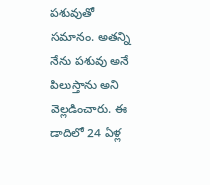పశువుతో సమానం. అతన్ని నేను పశువు అనే పిలుస్తాను అని వెల్లడించారు. ఈ డాదిలో 24 ఏళ్ల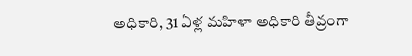అధికారి, 31 ఏళ్ల మహిళా అధికారి తీవ్రంగా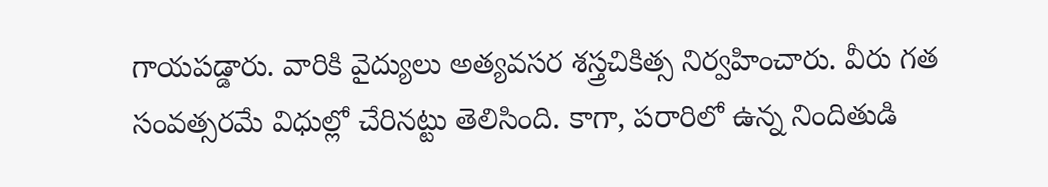గాయపడ్డారు. వారికి వైద్యులు అత్యవసర శస్త్రచికిత్స నిర్వహించారు. వీరు గత సంవత్సరమే విధుల్లో చేరినట్టు తెలిసింది. కాగా, పరారిలో ఉన్న నిందితుడి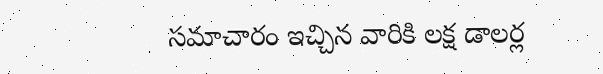సమాచారం ఇచ్చిన వారికి లక్ష డాలర్ల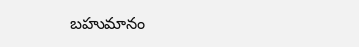బహుమానం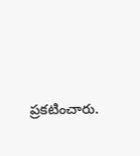ప్రకటించారు.